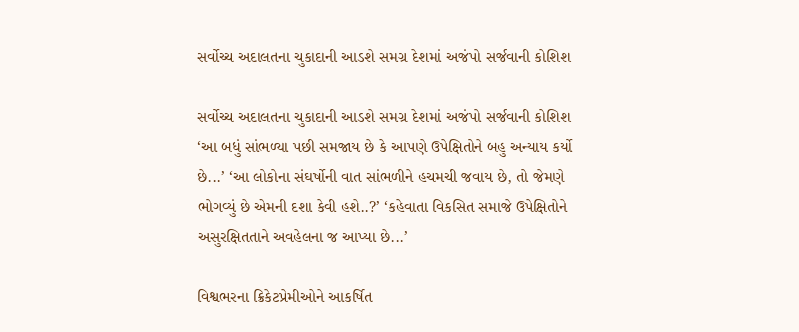સર્વોચ્ચ અદાલતના ચુકાદાની આડશે સમગ્ર દેશમાં અજંપો સર્જવાની કોશિશ

સર્વોચ્ચ અદાલતના ચુકાદાની આડશે સમગ્ર દેશમાં અજંપો સર્જવાની કોશિશ
‘આ બધું સાંભળ્યા પછી સમજાય છે કે આપણે ઉપેક્ષિતોને બહુ અન્યાય કર્યો છે...’ ‘આ લોકોના સંઘર્ષોની વાત સાંભળીને હચમચી જવાય છે, તો જેમણે ભોગવ્યું છે એમની દશા કેવી હશે..?’ ‘કહેવાતા વિકસિત સમાજે ઉપેક્ષિતોને અસુરક્ષિતતાને અવહેલના જ આપ્યા છે...’

વિશ્વભરના ક્રિકેટપ્રેમીઓને આકર્ષિત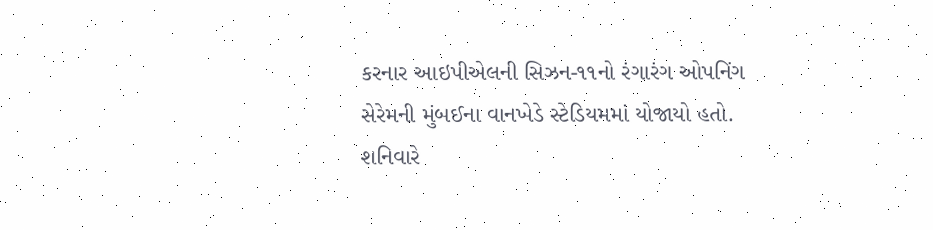કરનાર આઇપીએલની સિઝન-૧૧નો રંગારંગ ઓપનિંગ સેરેમની મુંબઈના વાનખેડે સ્ટેડિયમમાં યોજાયો હતો. શનિવારે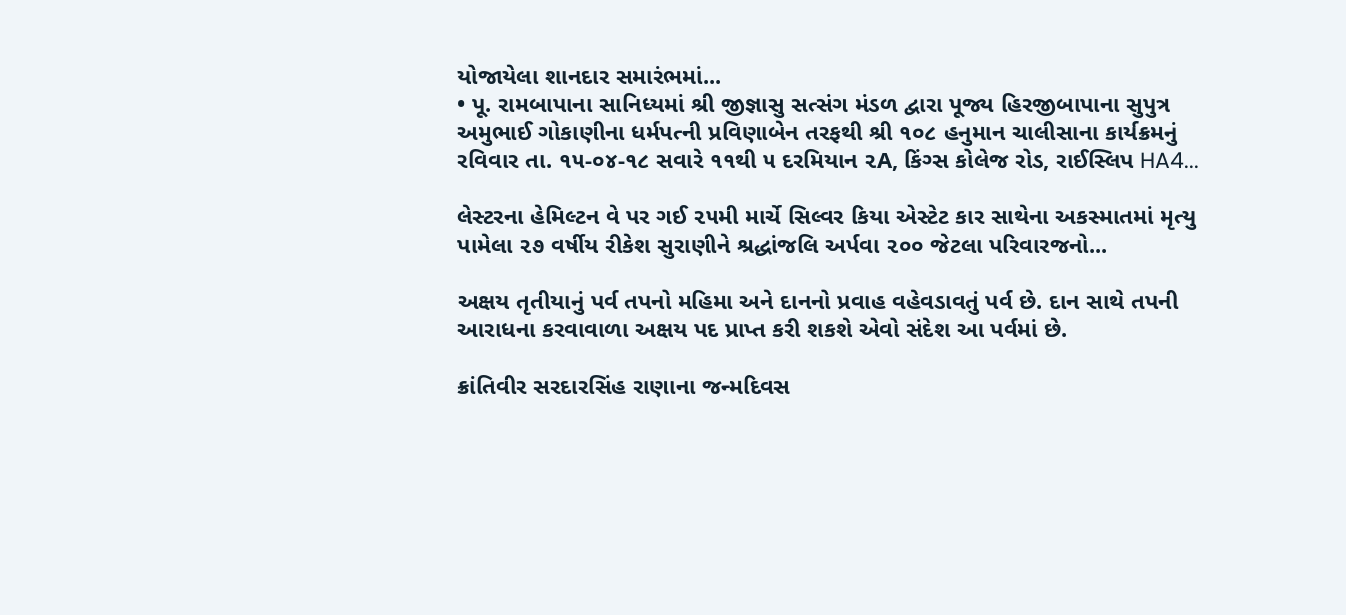યોજાયેલા શાનદાર સમારંભમાં...
• પૂ. રામબાપાના સાનિધ્યમાં શ્રી જીજ્ઞાસુ સત્સંગ મંડળ દ્વારા પૂજ્ય હિરજીબાપાના સુપુત્ર અમુભાઈ ગોકાણીના ધર્મપત્ની પ્રવિણાબેન તરફથી શ્રી ૧૦૮ હનુમાન ચાલીસાના કાર્યક્રમનું રવિવાર તા. ૧૫-૦૪-૧૮ સવારે ૧૧થી ૫ દરમિયાન ૨A, કિંગ્સ કોલેજ રોડ, રાઈસ્લિપ HA4...

લેસ્ટરના હેમિલ્ટન વે પર ગઈ ૨૫મી માર્ચે સિલ્વર કિયા એસ્ટેટ કાર સાથેના અકસ્માતમાં મૃત્યુ પામેલા ૨૭ વર્ષીય રીકેશ સુરાણીને શ્રદ્ધાંજલિ અર્પવા ૨૦૦ જેટલા પરિવારજનો...

અક્ષય તૃતીયાનું પર્વ તપનો મહિમા અને દાનનો પ્રવાહ વહેવડાવતું પર્વ છે. દાન સાથે તપની આરાધના કરવાવાળા અક્ષય પદ પ્રાપ્ત કરી શકશે એવો સંદેશ આ પર્વમાં છે.

ક્રાંતિવીર સરદારસિંહ રાણાના જન્મદિવસ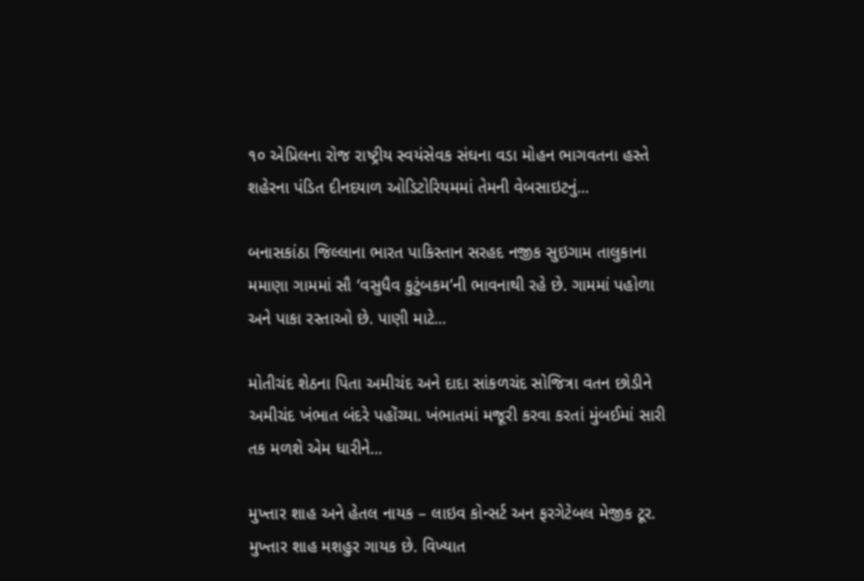૧૦ એપ્રિલના રોજ રાષ્ટ્રીય સ્વયંસેવક સંઘના વડા મોહન ભાગવતના હસ્તે શહેરના પંડિત દીનદયાળ ઓડિટોરિયમમાં તેમની વેબસાઇટનું...

બનાસકાંઠા જિલ્લાના ભારત પાકિસ્તાન સરહદ નજીક સુઇગામ તાલુકાના મમાણા ગામમાં સૌ ‘વસુધૈવ કુટુંબકમ’ની ભાવનાથી રહે છે. ગામમાં પહોળા અને પાકા રસ્તાઓ છે. પાણી માટે...

મોતીચંદ શેઠના પિતા અમીચંદ અને દાદા સાંકળચંદ સોજિત્રા વતન છોડીને અમીચંદ ખંભાત બંદરે પહોંચ્યા. ખંભાતમાં મજૂરી કરવા કરતાં મુંબઈમાં સારી તક મળશે એમ ધારીને...

મુખ્તાર શાહ અને હેતલ નાયક – લાઇવ કોન્સર્ટ અન ફરગેટેબલ મેજીક ટૂર. મુખ્તાર શાહ મશહુર ગાયક છે. વિખ્યાત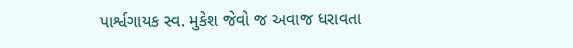પાર્શ્વગાયક સ્વ. મુકેશ જેવો જ અવાજ ધરાવતા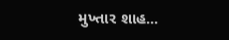મુખ્તાર શાહ...